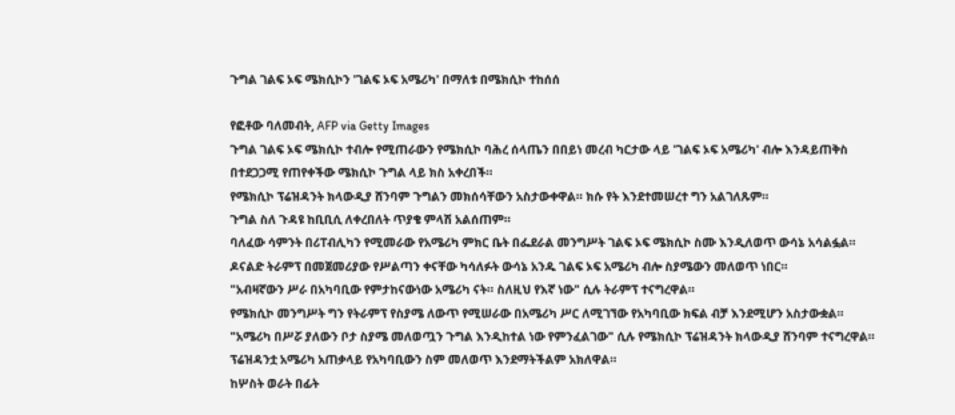ጉግል ገልፍ ኦፍ ሜክሲኮን 'ገልፍ ኦፍ አሜሪካ' በማለቱ በሜክሲኮ ተከሰሰ

የፎቶው ባለመብት, AFP via Getty Images
ጉግል ገልፍ ኦፍ ሜክሲኮ ተብሎ የሚጠራውን የሜክሲኮ ባሕረ ሰላጤን በበይነ መረብ ካርታው ላይ 'ገልፍ ኦፍ አሜሪካ' ብሎ እንዳይጠቅስ በተደጋጋሚ የጠየቀችው ሜክሲኮ ጉግል ላይ ክስ አቀረበች።
የሜክሲኮ ፕሬዝዳንት ክላውዲያ ሸንባም ጉግልን መክሰሳቸውን አስታውቀዋል። ክሱ የት እንደተመሠረተ ግን አልገለጹም።
ጉግል ስለ ጉዳዩ ከቢቢሲ ለቀረበለት ጥያቄ ምላሽ አልሰጠም።
ባለፈው ሳምንት በሪፐብሊካን የሚመራው የአሜሪካ ምክር ቤት በፌደራል መንግሥት ገልፍ ኦፍ ሜክሲኮ ስሙ እንዲለወጥ ውሳኔ አሳልፏል።
ዶናልድ ትራምፕ በመጀመሪያው የሥልጣን ቀናቸው ካሳለፉት ውሳኔ አንዱ ገልፍ ኦፍ አሜሪካ ብሎ ስያሜውን መለወጥ ነበር።
"አብዛኛውን ሥራ በአካባቢው የምታከናውነው አሜሪካ ናት። ስለዚህ የእኛ ነው" ሲሉ ትራምፕ ተናግረዋል።
የሜክሲኮ መንግሥት ግን የትራምፕ የስያሜ ለውጥ የሚሠራው በአሜሪካ ሥር ለሚገኘው የአካባቢው ክፍል ብቻ እንደሚሆን አስታውቋል።
"አሜሪካ በሥሯ ያለውን ቦታ ስያሜ መለወጧን ጉግል እንዲከተል ነው የምንፈልገው" ሲሉ የሜክሲኮ ፕሬዝዳንት ክላውዲያ ሸንባም ተናግረዋል።
ፕሬዝዳንቷ አሜሪካ አጠቃላይ የአካባቢውን ስም መለወጥ እንደማትችልም አክለዋል።
ከሦስት ወራት በፊት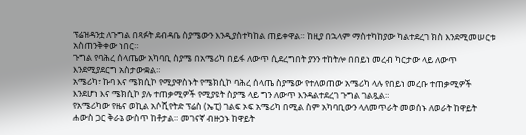ፕሬዝዳንቷ ለጉግል በጻፉት ደብዳቤ ስያሜውን እንዲያስተካከል ጠይቀዋል። ከዚያ በኋላም ማስተካከያው ካልተደረገ ክስ እንደሚመሠርቱ አስጠንቅቀው ነበር።
ጉግል የባሕረ ሰላጤው አካባቢ ስያሜ በአሜሪካ በይፋ ለውጥ ሲደረግበት ያንን ተከትሎ በበይነ መረብ ካርታው ላይ ለውጥ እንደሚያደርግ አስታውቋል።
አሜሪካ፣ ኩባ እና ሜክሲኮ የሚያዋስኑት የሜክሲኮ ባሕረ ሰላጤ ስያሜው የተለወጠው አሜሪካ ላሉ የበይነ መረቡ ተጠቃሚዎች እንደሆነ እና ሜክሲኮ ያሉ ተጠቃሚዎች የሚያዩት ስያሜ ላይ ግን ለውጥ እንዳልተደረገ ጉግል ገልጿል።
የአሜሪካው የዜና ወኪል አሶሺየትድ ፕሬስ (ኤፒ) ገልፍ ኦፍ አሜሪካ በሚል ስም አካባቢውን ላለመጥራት መወሰኑ ለወራት ከዋይት ሐውስ ጋር ቅራኔ ውስጥ ከቶታል። መገናኛ ብዙኃኑ ከዋይት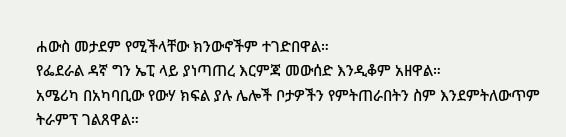ሐውስ መታደም የሚችላቸው ክንውኖችም ተገድበዋል።
የፌደራል ዳኛ ግን ኤፒ ላይ ያነጣጠረ እርምጃ መውሰድ እንዲቆም አዘዋል።
አሜሪካ በአካባቢው የውሃ ክፍል ያሉ ሌሎች ቦታዎችን የምትጠራበትን ስም እንደምትለውጥም ትራምፕ ገልጸዋል።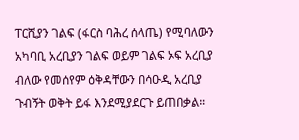ፐርሺያን ገልፍ (ፋርስ ባሕረ ሰላጤ) የሚባለውን አካባቢ አረቢያን ገልፍ ወይም ገልፍ ኦፍ አረቢያ ብለው የመሰየም ዕቅዳቸውን በሳዑዲ አረቢያ ጉብኝት ወቅት ይፋ እንደሚያደርጉ ይጠበቃል።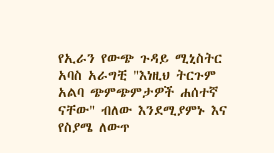የኢራን የውጭ ጉዳይ ሚኒስትር አባስ አራግቺ "እነዚህ ትርጉም አልባ ጭምጭምታዎች ሐሰተኛ ናቸው" ብለው እንደሚያምኑ እና የስያሜ ለውጥ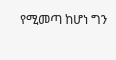የሚመጣ ከሆነ ግን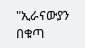"ኢራናውያን በቁጣ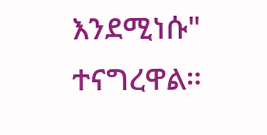እንደሚነሱ" ተናግረዋል።